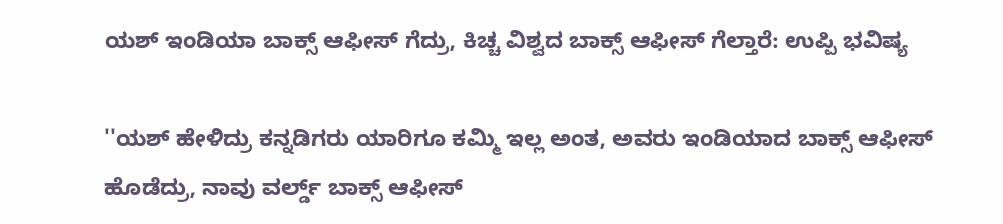ಯಶ್‌ ಇಂಡಿಯಾ ಬಾಕ್ಸ್‌ ಆಫೀಸ್ ಗೆದ್ರು, ಕಿಚ್ಚ ವಿಶ್ವದ ಬಾಕ್ಸ್‌ ಆಫೀಸ್‌ ಗೆಲ್ತಾರೆ: ಉಪ್ಪಿ ಭವಿಷ್ಯ

''ಯಶ್ ಹೇಳಿದ್ರು ಕನ್ನಡಿಗರು ಯಾರಿಗೂ ಕಮ್ಮಿ ಇಲ್ಲ ಅಂತ, ಅವರು ಇಂಡಿಯಾದ ಬಾಕ್ಸ್ ಆಫೀಸ್ ಹೊಡೆದ್ರು, ನಾವು ವರ್ಲ್ಡ್‌ ಬಾಕ್ಸ್‌ ಆಫೀಸ್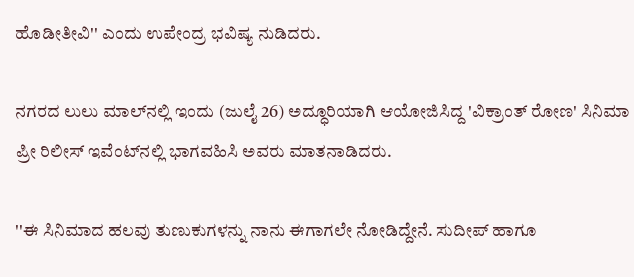ಹೊಡೀತೀವಿ'' ಎಂದು ಉಪೇಂದ್ರ ಭವಿಷ್ಯ ನುಡಿದರು.

ನಗರದ ಲುಲು ಮಾಲ್‌ನಲ್ಲಿ ಇಂದು (ಜುಲೈ 26) ಅದ್ಧೂರಿಯಾಗಿ ಆಯೋಜಿಸಿದ್ದ 'ವಿಕ್ರಾಂತ್ ರೋಣ' ಸಿನಿಮಾ ಪ್ರೀ ರಿಲೀಸ್ ಇವೆಂಟ್‌ನಲ್ಲಿ ಭಾಗವಹಿಸಿ ಅವರು ಮಾತನಾಡಿದರು.

''ಈ ಸಿನಿಮಾದ ಹಲವು ತುಣುಕುಗಳನ್ನು ನಾನು ಈಗಾಗಲೇ ನೋಡಿದ್ದೇನೆ. ಸುದೀಪ್ ಹಾಗೂ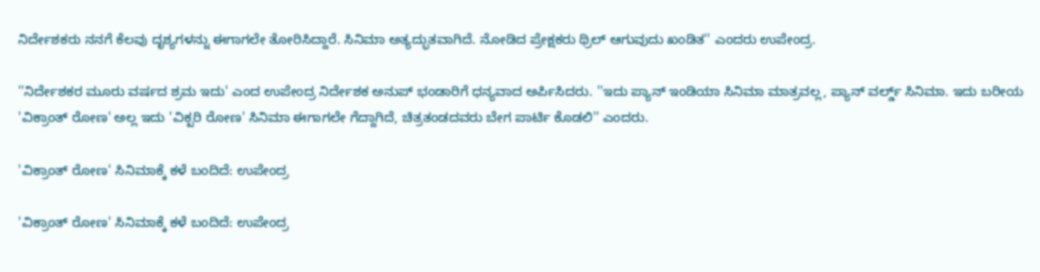ನಿರ್ದೇಶಕರು ನನಗೆ ಕೆಲವು ದೃಶ್ಯಗಳನ್ನು ಈಗಾಗಲೇ ತೋರಿಸಿದ್ದಾರೆ. ಸಿನಿಮಾ ಅತ್ಯದ್ಭುತವಾಗಿದೆ. ನೋಡಿದ ಪ್ರೇಕ್ಷಕರು ಥ್ರಿಲ್ ಆಗುವುದು ಖಂಡಿತ'' ಎಂದರು ಉಪೇಂದ್ರ.

''ನಿರ್ದೇಶಕರ ಮೂರು ವರ್ಷದ ಶ್ರಮ ಇದು' ಎಂದ ಉಪೇಂದ್ರ ನಿರ್ದೇಶಕ ಅನುಪ್ ಭಂಡಾರಿಗೆ ಧನ್ಯವಾದ ಅರ್ಪಿಸಿದರು. ''ಇದು ಪ್ಯಾನ್ ಇಂಡಿಯಾ ಸಿನಿಮಾ ಮಾತ್ರವಲ್ಲ, ಪ್ಯಾನ್ ವರ್ಲ್ಡ್‌ ಸಿನಿಮಾ. ಇದು ಬರೀಯ 'ವಿಕ್ರಾಂತ್ ರೋಣ' ಅಲ್ಲ ಇದು 'ವಿಕ್ಟರಿ ರೋಣ' ಸಿನಿಮಾ ಈಗಾಗಲೇ ಗೆದ್ದಾಗಿದೆ, ಚಿತ್ರತಂಡದವರು ಬೇಗ ಪಾರ್ಟಿ ಕೊಡಲಿ'' ಎಂದರು.

'ವಿಕ್ರಾಂತ್ ರೋಣ' ಸಿನಿಮಾಕ್ಕೆ ಕಳೆ ಬಂದಿದೆ: ಉಪೇಂದ್ರ

'ವಿಕ್ರಾಂತ್ ರೋಣ' ಸಿನಿಮಾಕ್ಕೆ ಕಳೆ ಬಂದಿದೆ: ಉಪೇಂದ್ರ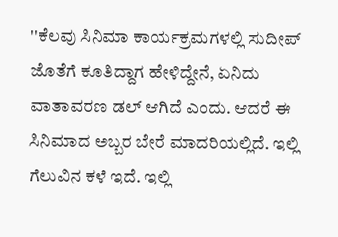''ಕೆಲವು ಸಿನಿಮಾ ಕಾರ್ಯಕ್ರಮಗಳಲ್ಲಿ ಸುದೀಪ್ ಜೊತೆಗೆ ಕೂತಿದ್ದಾಗ ಹೇಳಿದ್ದೇನೆ, ಏನಿದು ವಾತಾವರಣ ಡಲ್ ಆಗಿದೆ ಎಂದು. ಆದರೆ ಈ ಸಿನಿಮಾದ ಅಬ್ಬರ ಬೇರೆ ಮಾದರಿಯಲ್ಲಿದೆ. ಇಲ್ಲಿ ಗೆಲುವಿನ ಕಳೆ ಇದೆ. ಇಲ್ಲಿ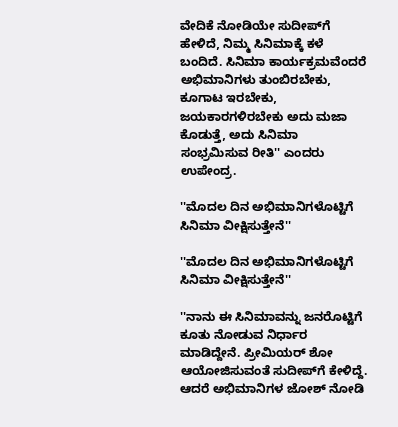ವೇದಿಕೆ ನೋಡಿಯೇ ಸುದೀಪ್‌ಗೆ ಹೇಳಿದೆ, ನಿಮ್ಮ ಸಿನಿಮಾಕ್ಕೆ ಕಳೆ ಬಂದಿದೆ. ಸಿನಿಮಾ ಕಾರ್ಯಕ್ರಮವೆಂದರೆ ಅಭಿಮಾನಿಗಳು ತುಂಬಿರಬೇಕು, ಕೂಗಾಟ ಇರಬೇಕು, ಜಯಕಾರಗಳಿರಬೇಕು ಅದು ಮಜಾ ಕೊಡುತ್ತೆ, ಅದು ಸಿನಿಮಾ ಸಂಭ್ರಮಿಸುವ ರೀತಿ'' ಎಂದರು ಉಪೇಂದ್ರ.

''ಮೊದಲ ದಿನ ಅಭಿಮಾನಿಗಳೊಟ್ಟಿಗೆ ಸಿನಿಮಾ ವೀಕ್ಷಿಸುತ್ತೇನೆ''

''ಮೊದಲ ದಿನ ಅಭಿಮಾನಿಗಳೊಟ್ಟಿಗೆ ಸಿನಿಮಾ ವೀಕ್ಷಿಸುತ್ತೇನೆ''

''ನಾನು ಈ ಸಿನಿಮಾವನ್ನು ಜನರೊಟ್ಟಿಗೆ ಕೂತು ನೋಡುವ ನಿರ್ಧಾರ ಮಾಡಿದ್ದೇನೆ. ಪ್ರೀಮಿಯರ್ ಶೋ ಆಯೋಜಿಸುವಂತೆ ಸುದೀಪ್‌ಗೆ ಕೇಳಿದ್ದೆ. ಆದರೆ ಅಭಿಮಾನಿಗಳ ಜೋಶ್ ನೋಡಿ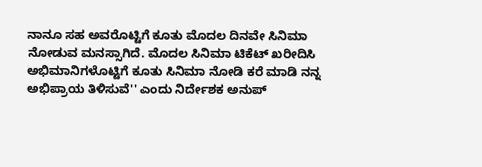ನಾನೂ ಸಹ ಅವರೊಟ್ಟಿಗೆ ಕೂತು ಮೊದಲ ದಿನವೇ ಸಿನಿಮಾ ನೋಡುವ ಮನಸ್ಸಾಗಿದೆ. ಮೊದಲ ಸಿನಿಮಾ ಟಿಕೆಟ್ ಖರೀದಿಸಿ ಅಭಿಮಾನಿಗಳೊಟ್ಟಿಗೆ ಕೂತು ಸಿನಿಮಾ ನೋಡಿ ಕರೆ ಮಾಡಿ ನನ್ನ ಅಭಿಪ್ರಾಯ ತಿಳಿಸುವೆ'' ಎಂದು ನಿರ್ದೇಶಕ ಅನುಪ್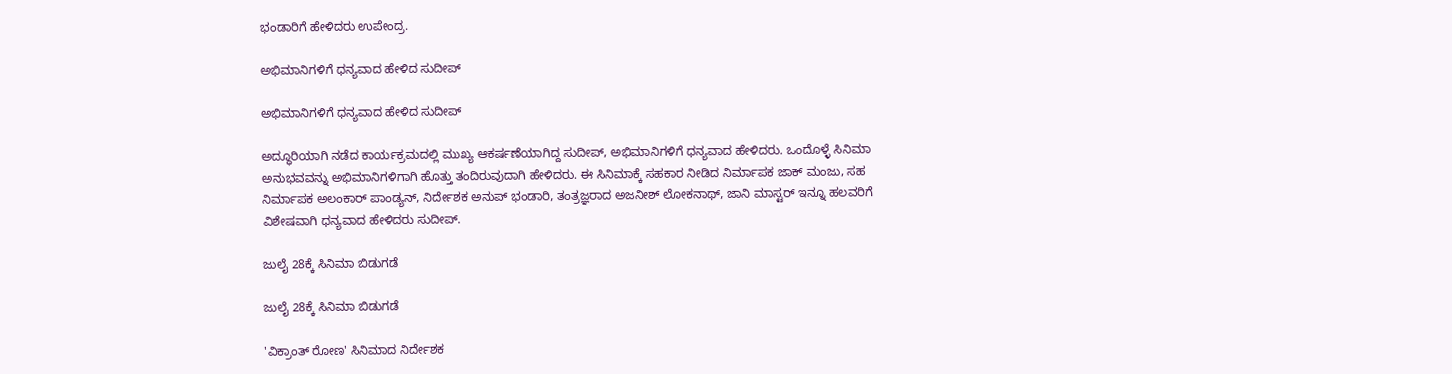ಭಂಡಾರಿಗೆ ಹೇಳಿದರು ಉಪೇಂದ್ರ.

ಅಭಿಮಾನಿಗಳಿಗೆ ಧನ್ಯವಾದ ಹೇಳಿದ ಸುದೀಪ್

ಅಭಿಮಾನಿಗಳಿಗೆ ಧನ್ಯವಾದ ಹೇಳಿದ ಸುದೀಪ್

ಅದ್ಧೂರಿಯಾಗಿ ನಡೆದ ಕಾರ್ಯಕ್ರಮದಲ್ಲಿ ಮುಖ್ಯ ಆಕರ್ಷಣೆಯಾಗಿದ್ದ ಸುದೀಪ್, ಅಭಿಮಾನಿಗಳಿಗೆ ಧನ್ಯವಾದ ಹೇಳಿದರು. ಒಂದೊಳ್ಳೆ ಸಿನಿಮಾ ಅನುಭವವನ್ನು ಅಭಿಮಾನಿಗಳಿಗಾಗಿ ಹೊತ್ತು ತಂದಿರುವುದಾಗಿ ಹೇಳಿದರು. ಈ ಸಿನಿಮಾಕ್ಕೆ ಸಹಕಾರ ನೀಡಿದ ನಿರ್ಮಾಪಕ ಜಾಕ್ ಮಂಜು, ಸಹ ನಿರ್ಮಾಪಕ ಅಲಂಕಾರ್ ಪಾಂಡ್ಯನ್, ನಿರ್ದೇಶಕ ಅನುಪ್ ಭಂಡಾರಿ, ತಂತ್ರಜ್ಞರಾದ ಅಜನೀಶ್ ಲೋಕನಾಥ್, ಜಾನಿ ಮಾಸ್ಟರ್ ಇನ್ನೂ ಹಲವರಿಗೆ ವಿಶೇಷವಾಗಿ ಧನ್ಯವಾದ ಹೇಳಿದರು ಸುದೀಪ್.

ಜುಲೈ 28ಕ್ಕೆ ಸಿನಿಮಾ ಬಿಡುಗಡೆ

ಜುಲೈ 28ಕ್ಕೆ ಸಿನಿಮಾ ಬಿಡುಗಡೆ

'ವಿಕ್ರಾಂತ್ ರೋಣ' ಸಿನಿಮಾದ ನಿರ್ದೇಶಕ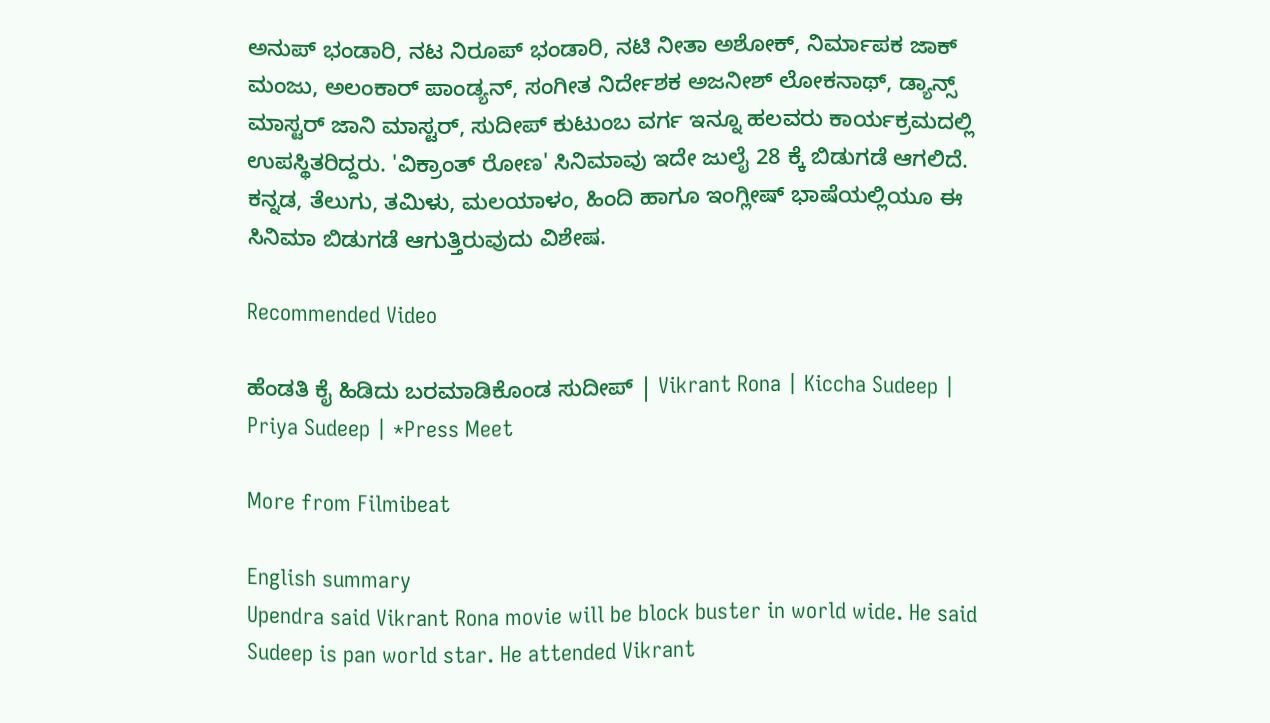ಅನುಪ್ ಭಂಡಾರಿ, ನಟ ನಿರೂಪ್ ಭಂಡಾರಿ, ನಟಿ ನೀತಾ ಅಶೋಕ್, ನಿರ್ಮಾಪಕ ಜಾಕ್ ಮಂಜು, ಅಲಂಕಾರ್ ಪಾಂಡ್ಯನ್, ಸಂಗೀತ ನಿರ್ದೇಶಕ ಅಜನೀಶ್ ಲೋಕನಾಥ್, ಡ್ಯಾನ್ಸ್ ಮಾಸ್ಟರ್ ಜಾನಿ ಮಾಸ್ಟರ್, ಸುದೀಪ್ ಕುಟುಂಬ ವರ್ಗ ಇನ್ನೂ ಹಲವರು ಕಾರ್ಯಕ್ರಮದಲ್ಲಿ ಉಪಸ್ಥಿತರಿದ್ದರು. 'ವಿಕ್ರಾಂತ್ ರೋಣ' ಸಿನಿಮಾವು ಇದೇ ಜುಲೈ 28 ಕ್ಕೆ ಬಿಡುಗಡೆ ಆಗಲಿದೆ. ಕನ್ನಡ, ತೆಲುಗು, ತಮಿಳು, ಮಲಯಾಳಂ, ಹಿಂದಿ ಹಾಗೂ ಇಂಗ್ಲೀಷ್ ಭಾಷೆಯಲ್ಲಿಯೂ ಈ ಸಿನಿಮಾ ಬಿಡುಗಡೆ ಆಗುತ್ತಿರುವುದು ವಿಶೇಷ.

Recommended Video

ಹೆಂಡತಿ ಕೈ ಹಿಡಿದು ಬರಮಾಡಿಕೊಂಡ ಸುದೀಪ್ | Vikrant Rona | Kiccha Sudeep | Priya Sudeep | *Press Meet

More from Filmibeat

English summary
Upendra said Vikrant Rona movie will be block buster in world wide. He said Sudeep is pan world star. He attended Vikrant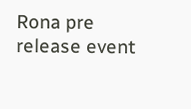Rona pre release event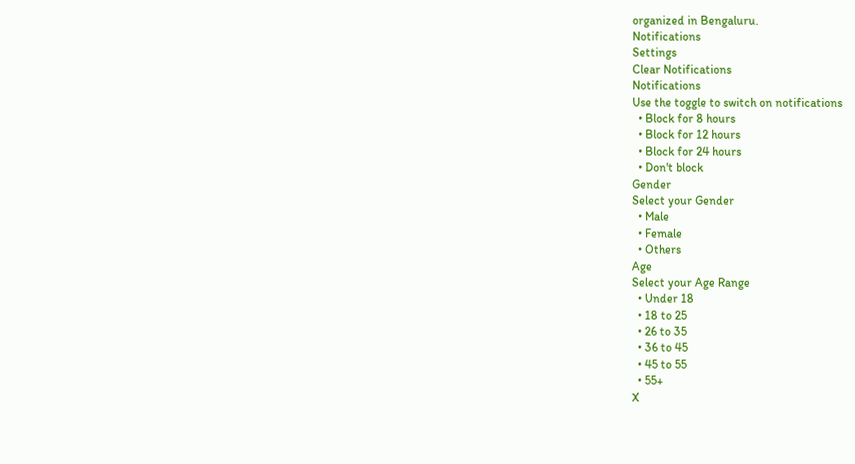organized in Bengaluru.
Notifications
Settings
Clear Notifications
Notifications
Use the toggle to switch on notifications
  • Block for 8 hours
  • Block for 12 hours
  • Block for 24 hours
  • Don't block
Gender
Select your Gender
  • Male
  • Female
  • Others
Age
Select your Age Range
  • Under 18
  • 18 to 25
  • 26 to 35
  • 36 to 45
  • 45 to 55
  • 55+
X